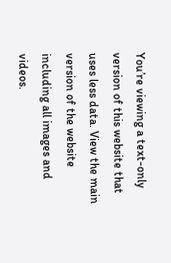You’re viewing a text-only version of this website that uses less data. View the main version of the website including all images and videos.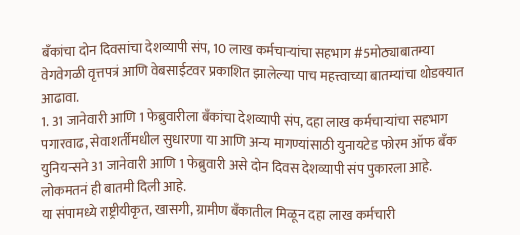बँकांचा दोन दिवसांचा देशव्यापी संप, 10 लाख कर्मचाऱ्यांचा सहभाग #5मोठ्याबातम्या
वेगवेगळी वृत्तपत्रं आणि वेबसाईटवर प्रकाशित झालेल्या पाच महत्त्वाच्या बातम्यांचा थोडक्यात आढावा.
1. 31 जानेवारी आणि 1 फेब्रुवारीला बँकांचा देशव्यापी संप, दहा लाख कर्मचाऱ्यांचा सहभाग
पगारवाढ, सेवाशर्तींमधील सुधारणा या आणि अन्य मागण्यांसाठी युनायटेड फोरम ऑफ बँक युनियन्सने 31 जानेवारी आणि 1 फेब्रुवारी असे दोन दिवस देशव्यापी संप पुकारला आहे. लोकमतनं ही बातमी दिली आहे.
या संपामध्ये राष्ट्रीयीकृत, खासगी, ग्रामीण बँकातील मिळून दहा लाख कर्मचारी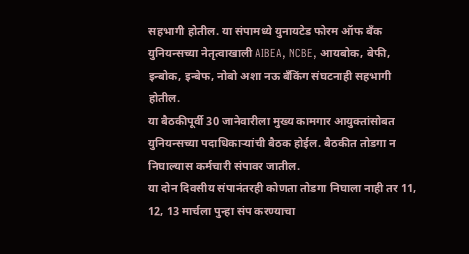सहभागी होतील. या संपामध्ये युनायटेड फोरम ऑफ बँक युनियन्सच्या नेतृत्वाखाली AIBEA, NCBE, आयबोक, बेफी, इन्बोक, इन्बेफ, नोबो अशा नऊ बँकिंग संघटनाही सहभागी होतील.
या बैठकीपूर्वी 30 जानेवारीला मुख्य कामगार आयुक्तांसोबत युनियन्सच्या पदाधिकाऱ्यांची बैठक होईल. बैठकीत तोडगा न निघाल्यास कर्मचारी संपावर जातील.
या दोन दिवसीय संपानंतरही कोणता तोडगा निघाला नाही तर 11, 12, 13 मार्चला पुन्हा संप करण्याचा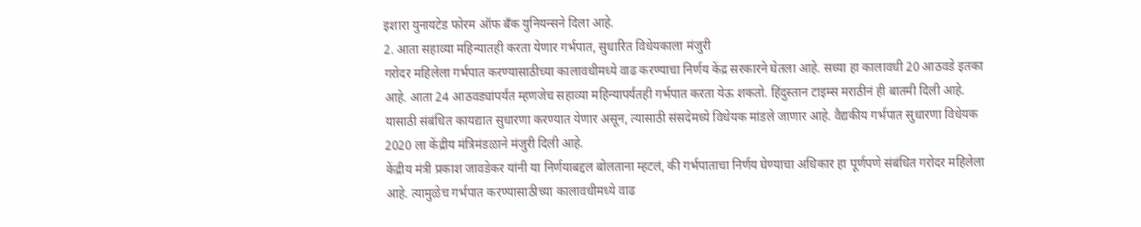इशारा युनायटेड फोरम ऑफ बँक युनियन्सने दिला आहे.
2. आता सहाव्या महिन्यातही करता येणार गर्भपात, सुधारित विधेयकाला मंजुरी
गरोदर महिलेला गर्भपात करण्यासाठीच्या कालावधीमध्ये वाढ करण्याचा निर्णय केंद्र सरकारने घेतला आहे. सध्या हा कालावधी 20 आठवडे इतका आहे. आता 24 आठवड्यांपर्यंत म्हणजेच सहाव्या महिन्यापर्यंतही गर्भपात करता येऊ शकतो. हिंदुस्तान टाइम्स मराठीनं ही बातमी दिली आहे.
यासाठी संबंधित कायद्यात सुधारणा करण्यात येणार असून, त्यासाठी संसदेमध्ये विधेयक मांडले जाणार आहे. वैद्यकीय गर्भपात सुधारणा विधेयक 2020 ला केंद्रीय मंत्रिमंडळाने मंजुरी दिली आहे.
केंद्रीय मंत्री प्रकाश जावडेकर यांनी या निर्णयाबद्दल बोलताना म्हटलं, की गर्भपाताचा निर्णय घेण्याचा अधिकार हा पूर्णपणे संबंधित गरोदर महिलेला आहे. त्यामुळेच गर्भपात करण्यासाठीच्या कालावधीमध्ये वाढ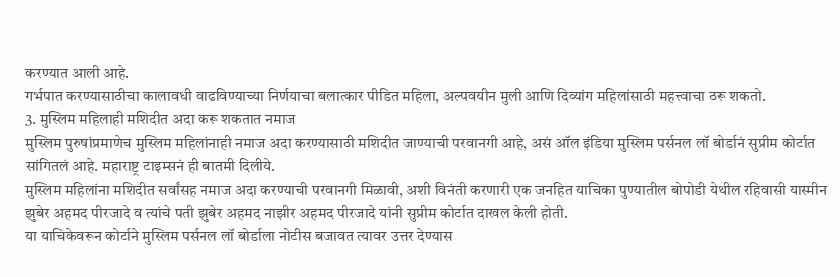करण्यात आली आहे.
गर्भपात करण्यासाठीचा कालावधी वाढविण्याच्या निर्णयाचा बलात्कार पीडित महिला, अल्पवयीन मुली आणि दिव्यांग महिलांसाठी महत्त्वाचा ठरू शकतो.
3. मुस्लिम महिलाही मशिदीत अदा करू शकतात नमाज
मुस्लिम पुरुषांप्रमाणेच मुस्लिम महिलांनाही नमाज अदा करण्यासाठी मशिदीत जाण्याची परवानगी आहे, असं ऑल इंडिया मुस्लिम पर्सनल लॉ बोर्डानं सुप्रीम कोर्टात सांगितलं आहे. महाराष्ट्र टाइम्सनं ही बातमी दिलीये.
मुस्लिम महिलांना मशिदीत सर्वांसह नमाज अदा करण्याची परवानगी मिळावी, अशी विनंती करणारी एक जनहित याचिका पुण्यातील बोपोडी येथील रहिवासी यास्मीन झुबेर अहमद पीरजादे व त्यांचे पती झुबेर अहमद नाझीर अहमद पीरजादे यांनी सुप्रीम कोर्टात दाखल केली होती.
या याचिकेवरून कोर्टाने मुस्लिम पर्सनल लॉ बोर्डाला नोटीस बजावत त्यावर उत्तर देण्यास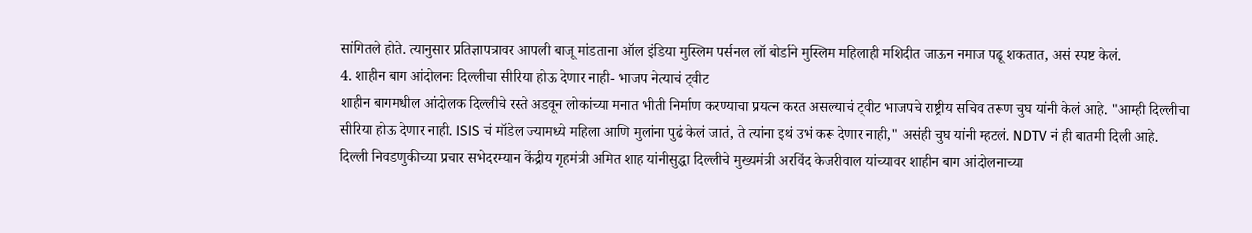सांगितले होते. त्यानुसार प्रतिज्ञापत्रावर आपली बाजू मांडताना ऑल इंडिया मुस्लिम पर्सनल लॉ बोर्डाने मुस्लिम महिलाही मशिदीत जाऊन नमाज पढू शकतात, असं स्पष्ट केलं.
4. शाहीन बाग आंदोलनः दिल्लीचा सीरिया होऊ देणार नाही- भाजप नेत्याचं ट्वीट
शाहीन बागमधील आंदोलक दिल्लीचे रस्ते अडवून लोकांच्या मनात भीती निर्माण करण्याचा प्रयत्न करत असल्याचं ट्वीट भाजपचे राष्ट्रीय सचिव तरूण चुघ यांनी केलं आहे. "आम्ही दिल्लीचा सीरिया होऊ देणार नाही. ISIS चं मॉडेल ज्यामध्ये महिला आणि मुलांना पुढं केलं जातं, ते त्यांना इथं उभं करू देणार नाही," असंही चुघ यांनी म्हटलं. NDTV नं ही बातमी दिली आहे.
दिल्ली निवडणुकीच्या प्रचार सभेदरम्यान केंद्रीय गृहमंत्री अमित शाह यांनीसुद्धा दिल्लीचे मुख्यमंत्री अरविंद केजरीवाल यांच्यावर शाहीन बाग आंदोलनाच्या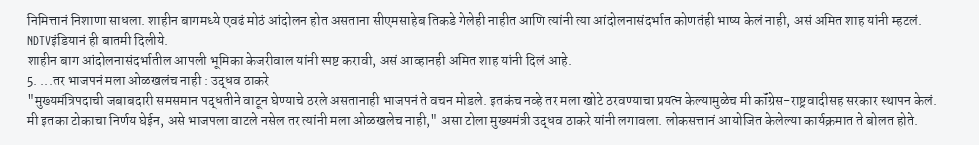निमित्तानं निशाणा साधला. शाहीन बागमध्ये एवढं मोठं आंदोलन होत असताना सीएमसाहेब तिकडे गेलेही नाहीत आणि त्यांनी त्या आंदोलनासंदर्भात कोणतंही भाष्य केलं नाही, असं अमित शाह यांनी म्हटलं. NDTVइंडियानं ही बातमी दिलीये.
शाहीन बाग आंदोलनासंदर्भातील आपली भूमिका केजरीवाल यांनी स्पष्ट करावी, असं आव्हानही अमित शाह यांनी दिलं आहे.
5. ...तर भाजपनं मला ओळखलंच नाही : उद्धव ठाकरे
"मुख्यमंत्रिपदाची जबाबदारी समसमान पद्धतीने वाटून घेण्याचे ठरले असतानाही भाजपनं ते वचन मोडले. इतकंच नव्हे तर मला खोटे ठरवण्याचा प्रयत्न केल्यामुळेच मी कॉंग्रेस-राष्ट्रवादीसह सरकार स्थापन केलं. मी इतका टोकाचा निर्णय घेईन, असे भाजपला वाटले नसेल तर त्यांनी मला ओळखलेच नाही," असा टोला मुख्यमंत्री उद्धव ठाकरे यांनी लगावला. लोकसत्तानं आयोजित केलेल्या कार्यक्रमात ते बोलत होते.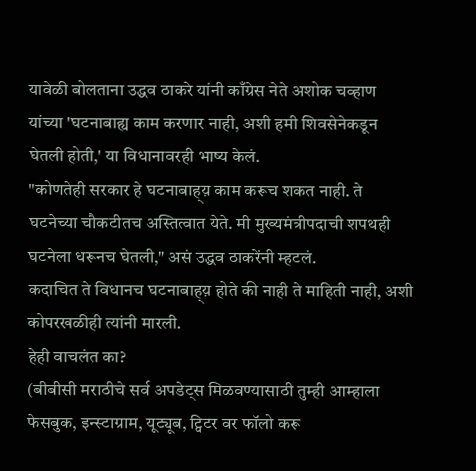यावेळी बोलताना उद्धव ठाकरे यांनी काँग्रेस नेते अशोक चव्हाण यांच्या 'घटनाबाह्य काम करणार नाही, अशी हमी शिवसेनेकडून घेतली होती,' या विधानावरही भाष्य केलं.
"कोणतेही सरकार हे घटनाबाह्य़ काम करूच शकत नाही. ते घटनेच्या चौकटीतच अस्तित्वात येते. मी मुख्यमंत्रीपदाची शपथही घटनेला धरूनच घेतली," असं उद्धव ठाकरेंनी म्हटलं.
कदाचित ते विधानच घटनाबाह्य़ होते की नाही ते माहिती नाही, अशी कोपरखळीही त्यांनी मारली.
हेही वाचलंत का?
(बीबीसी मराठीचे सर्व अपडेट्स मिळवण्यासाठी तुम्ही आम्हाला फेसबुक, इन्स्टाग्राम, यूट्यूब, ट्विटर वर फॉलो करू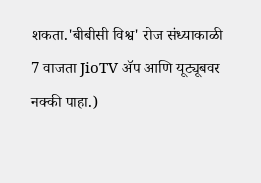शकता.'बीबीसी विश्व' रोज संध्याकाळी 7 वाजता JioTV ॲप आणि यूट्यूबवर नक्की पाहा.)